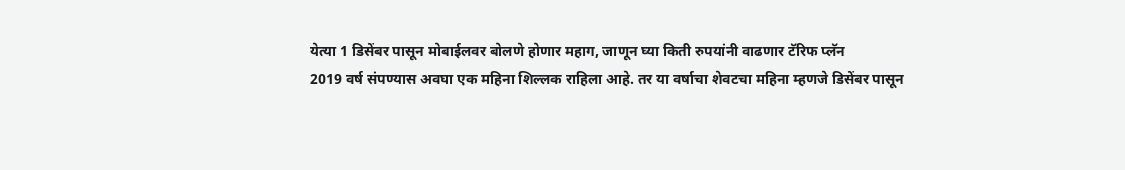येत्या 1 डिसेंबर पासून मोबाईलवर बोलणे होणार महाग, जाणून घ्या किती रुपयांनी वाढणार टॅरिफ प्लॅन
2019 वर्ष संपण्यास अवघा एक महिना शिल्लक राहिला आहे. तर या वर्षाचा शेवटचा महिना म्हणजे डिसेंबर पासून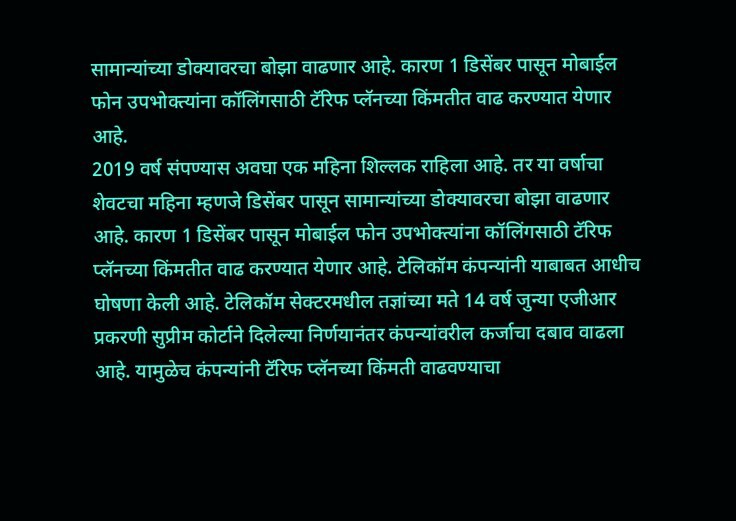सामान्यांच्या डोक्यावरचा बोझा वाढणार आहे. कारण 1 डिसेंबर पासून मोबाईल फोन उपभोक्त्यांना कॉलिंगसाठी टॅरिफ प्लॅनच्या किंमतीत वाढ करण्यात येणार आहे.
2019 वर्ष संपण्यास अवघा एक महिना शिल्लक राहिला आहे. तर या वर्षाचा शेवटचा महिना म्हणजे डिसेंबर पासून सामान्यांच्या डोक्यावरचा बोझा वाढणार आहे. कारण 1 डिसेंबर पासून मोबाईल फोन उपभोक्त्यांना कॉलिंगसाठी टॅरिफ प्लॅनच्या किंमतीत वाढ करण्यात येणार आहे. टेलिकॉम कंपन्यांनी याबाबत आधीच घोषणा केली आहे. टेलिकॉम सेक्टरमधील तज्ञांच्या मते 14 वर्ष जुन्या एजीआर प्रकरणी सुप्रीम कोर्टाने दिलेल्या निर्णयानंतर कंपन्यांवरील कर्जाचा दबाव वाढला आहे. यामुळेच कंपन्यांनी टॅरिफ प्लॅनच्या किंमती वाढवण्याचा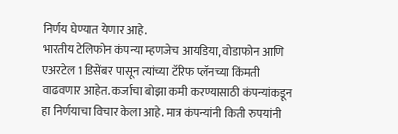निर्णय घेण्यात येणार आहे.
भारतीय टेलिफोन कंपन्या म्हणजेच आयडिया, वोडाफोन आणि एअरटेल 1 डिसेंबर पासून त्यांच्या टॅरिफ प्लॅनच्या किंमती वाढवणार आहेत. कर्जाचा बोझा कमी करण्यासाठी कंपन्यांकडून हा निर्णयाचा विचार केला आहे. मात्र कंपन्यांनी किती रुपयांनी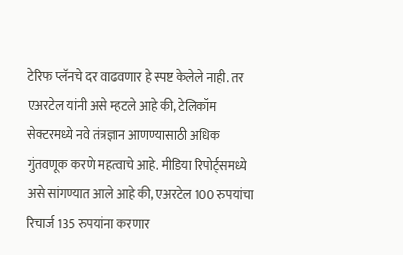टेरिफ प्लॅनचे दर वाढवणार हे स्पष्ट केलेले नाही. तर एअरटेल यांनी असे म्हटले आहे की, टेलिकॉम सेक्टरमध्ये नवे तंत्रज्ञान आणण्यासाठी अधिक गुंतवणूक करणे महत्वाचे आहे. मीडिया रिपोर्ट्समध्ये असे सांगण्यात आले आहे की, एअरटेल 100 रुपयांचा रिचार्ज 135 रुपयांना करणार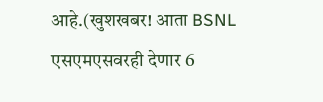आहे.(खुशखबर! आता BSNL एसएमएसवरही देणार 6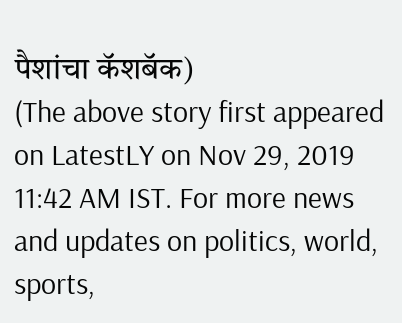पैशांचा कॅशबॅक)
(The above story first appeared on LatestLY on Nov 29, 2019 11:42 AM IST. For more news and updates on politics, world, sports,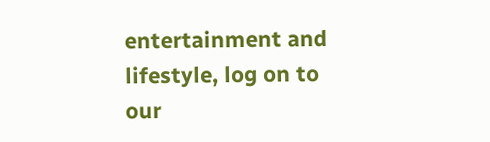entertainment and lifestyle, log on to our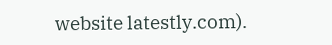website latestly.com).